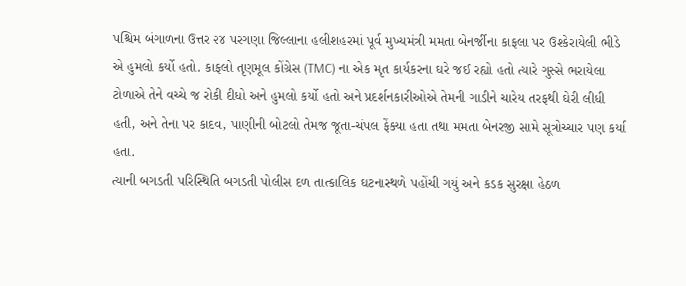પશ્ચિમ બંગાળના ઉત્તર ૨૪ પરગણા જિલ્લાના હલીશહરમાં પૂર્વ મુખ્યમંત્રી મમતા બેનર્જીના કાફલા પર ઉશ્કેરાયેલી ભીડે એ હુમલો કર્યો હતો. કાફલો તૃણમૂલ કોંગ્રેસ (TMC) ના એક મૃત કાર્યકરના ઘરે જઈ રહ્યો હતો ત્યારે ગુસ્સે ભરાયેલા ટોળાએ તેને વચ્ચે જ રોકી દીધો અને હુમલો કર્યો હતો અને પ્રદર્શનકારીઓએ તેમની ગાડીને ચારેય તરફથી ઘેરી લીધી હતી, અને તેના પર કાદવ, પાણીની બોટલો તેમજ જૂતા-ચંપલ ફેંક્યા હતા તથા મમતા બેનરજી સામે સૂત્રોચ્ચાર પણ કર્યા હતા.
ત્યાની બગડતી પરિસ્થિતિ બગડતી પોલીસ દળ તાત્કાલિક ઘટનાસ્થળે પહોંચી ગયું અને કડક સુરક્ષા હેઠળ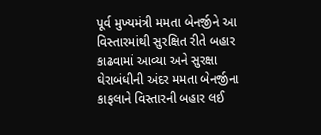પૂર્વ મુખ્યમંત્રી મમતા બેનર્જીને આ વિસ્તારમાંથી સુરક્ષિત રીતે બહાર કાઢવામાં આવ્યા અને સુરક્ષા ઘેરાબંધીની અંદર મમતા બેનર્જીના કાફલાને વિસ્તારની બહાર લઈ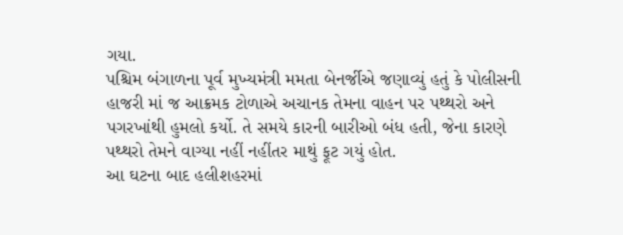ગયા.
પશ્ચિમ બંગાળના પૂર્વ મુખ્યમંત્રી મમતા બેનર્જીએ જણાવ્યું હતું કે પોલીસની હાજરી માં જ આક્રમક ટોળાએ અચાનક તેમના વાહન પર પથ્થરો અને પગરખાંથી હુમલો કર્યો. તે સમયે કારની બારીઓ બંધ હતી, જેના કારણે પથ્થરો તેમને વાગ્યા નહીં નહીંતર માથું ફૂટ ગયું હોત.
આ ઘટના બાદ હલીશહરમાં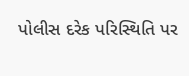પોલીસ દરેક પરિસ્થિતિ પર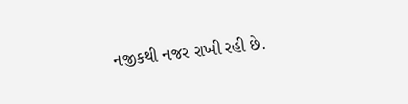નજીકથી નજર રાખી રહી છે.